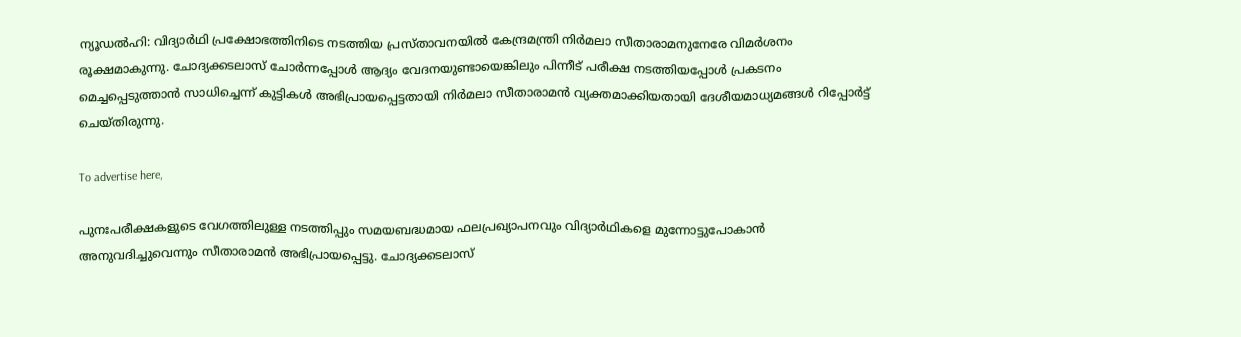ന്യൂഡൽഹി: വിദ്യാർഥി പ്രക്ഷോഭത്തിനിടെ നടത്തിയ പ്രസ്താവനയിൽ കേന്ദ്രമന്ത്രി നിർമലാ സീതാരാമനുനേരേ വിമർശനം രൂക്ഷമാകുന്നു. ചോദ്യക്കടലാസ്‌ ചോർന്നപ്പോൾ‌ ആദ്യം വേദനയുണ്ടായെങ്കിലും പിന്നീട് പരീക്ഷ നടത്തിയപ്പോൾ പ്രകടനം മെച്ചപ്പെടുത്താൻ സാധിച്ചെന്ന് കുട്ടികൾ അഭിപ്രായപ്പെട്ടതായി നിർമലാ സീതാരാമൻ വ്യക്തമാക്കിയതായി ദേശീയമാധ്യമങ്ങൾ റിപ്പോർട്ട് ചെയ്തിരുന്നു.

To advertise here,

പുനഃപരീക്ഷകളുടെ വേഗത്തിലുള്ള നടത്തിപ്പും സമയബദ്ധമായ ഫലപ്രഖ്യാപനവും വിദ്യാർഥികളെ മുന്നോട്ടുപോകാൻ അനുവദിച്ചുവെന്നും സീതാരാമൻ അഭിപ്രായപ്പെട്ടു. ചോദ്യക്കടലാസ്‌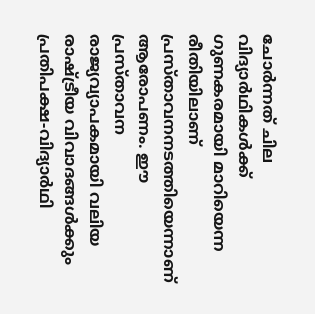ചോർന്നത് ചില വിദ്യാർഥികൾക്ക് ഗുണകരമായി മാറിയെന്ന രീതിയിലാണ് പ്രസ്താവനനടത്തിയെന്നാണ് ആരോപണം. ഈ പ്രസ്താവന രാജ്യവ്യാപകമായി വലിയ രാഷ്ട്രീയ വിവാദങ്ങൾക്കും പ്രതിപക്ഷ-വിദ്യാർഥി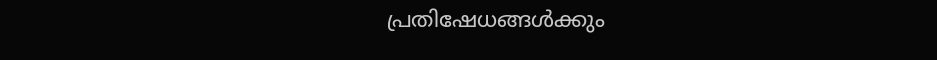പ്രതിഷേധങ്ങൾക്കും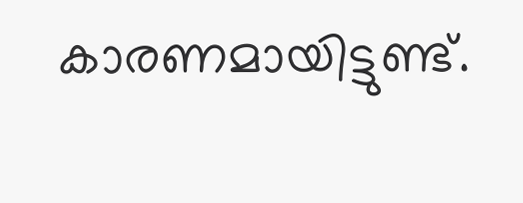കാരണമായിട്ടുണ്ട്.